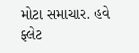મોટા સમાચાર. હવે ફ્લેટ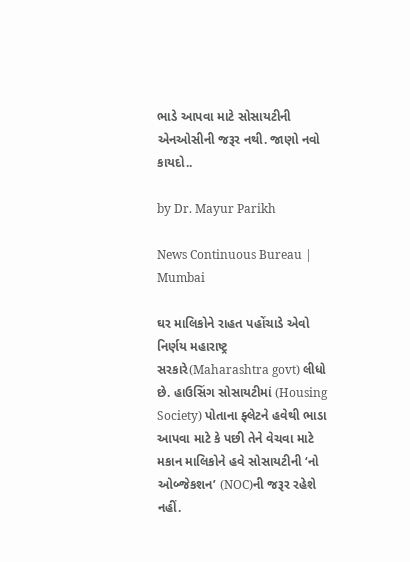ભાડે આપવા માટે સોસાયટીની એનઓસીની જરૂર નથી. જાણો નવો કાયદો..

by Dr. Mayur Parikh

News Continuous Bureau | Mumbai

ઘર માલિકોને રાહત પહોંચાડે એવો નિર્ણય મહારાષ્ટ્ર સરકારે(Maharashtra govt) લીધો છે. હાઉસિંગ સોસાયટીમાં (Housing Society) પોતાના ફ્લેટને હવેથી ભાડા આપવા માટે કે પછી તેને વેચવા માટે મકાન માલિકોને હવે સોસાયટીની ‘નો ઓબ્જેકશન’ (NOC)ની જરૂર રહેશે નહીં.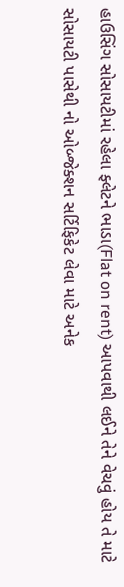હાઉસિંગ સોસાયટીમાં રહેલા ફ્લેટને ભાડા(Flat on rent) આપવાથી લઈને તેને વેચવું હોય તે માટે સોસાયટી પાસેથી નો ઓબ્જેક્શન સર્ટિફિકેટ લેવા માટે અનેક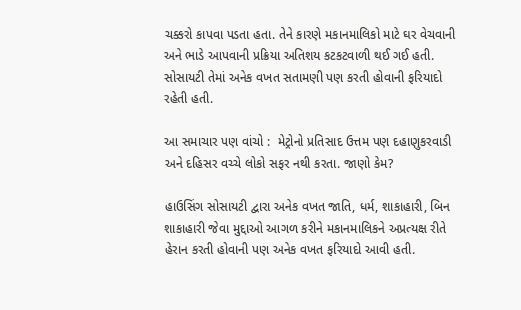ચક્કરો કાપવા પડતા હતા. તેને કારણે મકાનમાલિકો માટે ઘર વેચવાની અને ભાડે આપવાની પ્રક્રિયા અતિશય કટકટવાળી થઈ ગઈ હતી. સોસાયટી તેમાં અનેક વખત સતામણી પણ કરતી હોવાની ફરિયાદો રહેતી હતી.

આ સમાચાર પણ વાંચો :  મેટ્રોનો પ્રતિસાદ ઉત્તમ પણ દહાણુકરવાડી અને દહિસર વચ્ચે લોકો સફર નથી કરતા. જાણો કેમ?

હાઉસિંગ સોસાયટી દ્વારા અનેક વખત જાતિ, ધર્મ, શાકાહારી, બિન શાકાહારી જેવા મુદ્દાઓ આગળ કરીને મકાનમાલિકને અપ્રત્યક્ષ રીતે હેરાન કરતી હોવાની પણ અનેક વખત ફરિયાદો આવી હતી.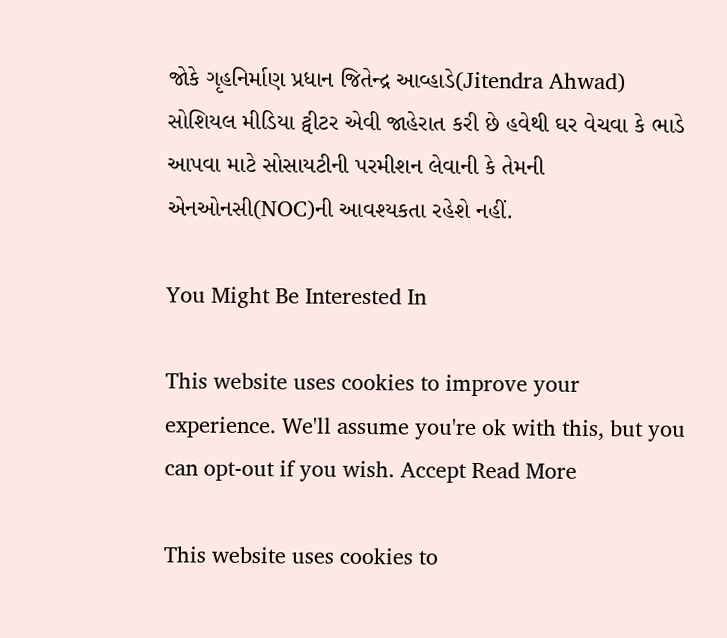જોકે ગૃહનિર્માણ પ્રધાન જિતેન્દ્ર આવ્હાડે(Jitendra Ahwad) સોશિયલ મીડિયા ટ્વીટર એવી જાહેરાત કરી છે હવેથી ઘર વેચવા કે ભાડે આપવા માટે સોસાયટીની પરમીશન લેવાની કે તેમની એનઓનસી(NOC)ની આવશ્યકતા રહેશે નહીં.

You Might Be Interested In

This website uses cookies to improve your experience. We'll assume you're ok with this, but you can opt-out if you wish. Accept Read More

This website uses cookies to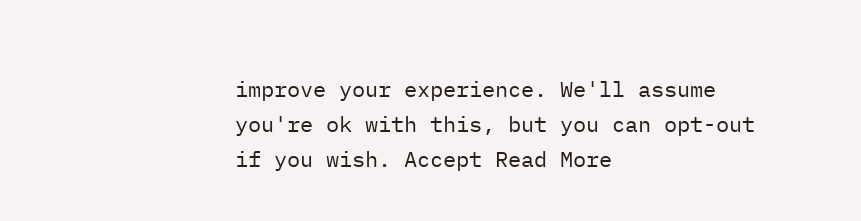improve your experience. We'll assume you're ok with this, but you can opt-out if you wish. Accept Read More